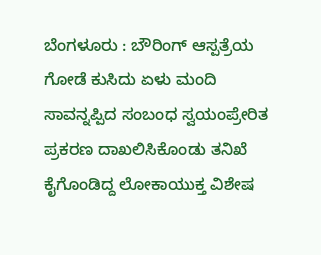ಬೆಂಗಳೂರು : ಬೌರಿಂಗ್ ಆಸ್ಪತ್ರೆಯ ಗೋಡೆ ಕುಸಿದು ಏಳು ಮಂದಿ ಸಾವನ್ನಪ್ಪಿದ ಸಂಬಂಧ ಸ್ವಯಂಪ್ರೇರಿತ ಪ್ರಕರಣ ದಾಖಲಿಸಿಕೊಂಡು ತನಿಖೆ ಕೈಗೊಂಡಿದ್ದ ಲೋಕಾಯುಕ್ತ ವಿಶೇಷ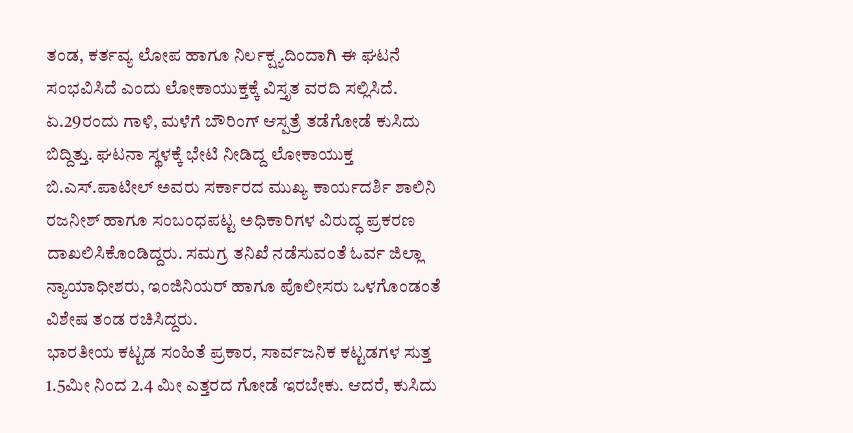ತಂಡ, ಕರ್ತವ್ಯ ಲೋಪ ಹಾಗೂ ನಿರ್ಲಕ್ಷ್ಯದಿಂದಾಗಿ ಈ ಘಟನೆ ಸಂಭವಿಸಿದೆ ಎಂದು ಲೋಕಾಯುಕ್ತಕ್ಕೆ ವಿಸ್ತೃತ ವರದಿ ಸಲ್ಲಿಸಿದೆ.
ಏ.29ರಂದು ಗಾಳಿ, ಮಳೆಗೆ ಬೌರಿಂಗ್ ಆಸ್ಪತ್ರೆ ತಡೆಗೋಡೆ ಕುಸಿದು ಬಿದ್ದಿತ್ತು. ಘಟನಾ ಸ್ಥಳಕ್ಕೆ ಭೇಟಿ ನೀಡಿದ್ದ ಲೋಕಾಯುಕ್ತ ಬಿ.ಎಸ್.ಪಾಟೀಲ್ ಅವರು ಸರ್ಕಾರದ ಮುಖ್ಯ ಕಾರ್ಯದರ್ಶಿ ಶಾಲಿನಿ ರಜನೀಶ್ ಹಾಗೂ ಸಂಬಂಧಪಟ್ಟ ಅಧಿಕಾರಿಗಳ ವಿರುದ್ಧ ಪ್ರಕರಣ ದಾಖಲಿಸಿಕೊಂಡಿದ್ದರು. ಸಮಗ್ರ ತನಿಖೆ ನಡೆಸುವಂತೆ ಓರ್ವ ಜಿಲ್ಲಾ ನ್ಯಾಯಾಧೀಶರು, ಇಂಜಿನಿಯರ್ ಹಾಗೂ ಪೊಲೀಸರು ಒಳಗೊಂಡಂತೆ ವಿಶೇಷ ತಂಡ ರಚಿಸಿದ್ದರು.
ಭಾರತೀಯ ಕಟ್ಟಡ ಸಂಹಿತೆ ಪ್ರಕಾರ, ಸಾರ್ವಜನಿಕ ಕಟ್ಟಡಗಳ ಸುತ್ತ 1.5ಮೀ ನಿಂದ 2.4 ಮೀ ಎತ್ತರದ ಗೋಡೆ ಇರಬೇಕು. ಆದರೆ, ಕುಸಿದು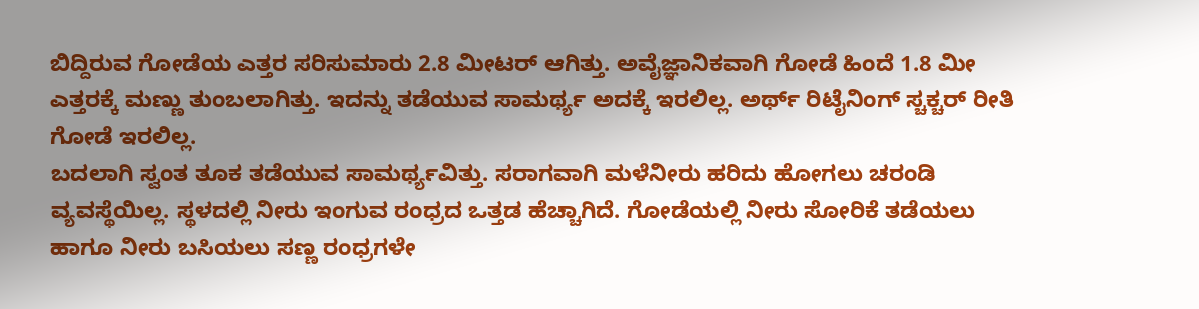ಬಿದ್ದಿರುವ ಗೋಡೆಯ ಎತ್ತರ ಸರಿಸುಮಾರು 2.8 ಮೀಟರ್ ಆಗಿತ್ತು. ಅವೈಜ್ಞಾನಿಕವಾಗಿ ಗೋಡೆ ಹಿಂದೆ 1.8 ಮೀ ಎತ್ತರಕ್ಕೆ ಮಣ್ಣು ತುಂಬಲಾಗಿತ್ತು. ಇದನ್ನು ತಡೆಯುವ ಸಾಮರ್ಥ್ಯ ಅದಕ್ಕೆ ಇರಲಿಲ್ಲ. ಅರ್ಥ್ ರಿಟೈನಿಂಗ್ ಸ್ಚಕ್ಚರ್ ರೀತಿ ಗೋಡೆ ಇರಲಿಲ್ಲ.
ಬದಲಾಗಿ ಸ್ವಂತ ತೂಕ ತಡೆಯುವ ಸಾಮರ್ಥ್ಯವಿತ್ತು. ಸರಾಗವಾಗಿ ಮಳೆನೀರು ಹರಿದು ಹೋಗಲು ಚರಂಡಿ ವ್ಯವಸ್ಥೆಯಿಲ್ಲ. ಸ್ಥಳದಲ್ಲಿ ನೀರು ಇಂಗುವ ರಂಧ್ರದ ಒತ್ತಡ ಹೆಚ್ಚಾಗಿದೆ. ಗೋಡೆಯಲ್ಲಿ ನೀರು ಸೋರಿಕೆ ತಡೆಯಲು ಹಾಗೂ ನೀರು ಬಸಿಯಲು ಸಣ್ಣ ರಂಧ್ರಗಳೇ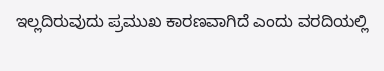ಇಲ್ಲದಿರುವುದು ಪ್ರಮುಖ ಕಾರಣವಾಗಿದೆ ಎಂದು ವರದಿಯಲ್ಲಿ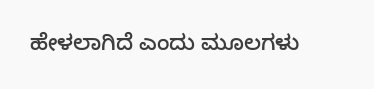ಹೇಳಲಾಗಿದೆ ಎಂದು ಮೂಲಗಳು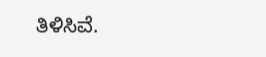ತಿಳಿಸಿವೆ.